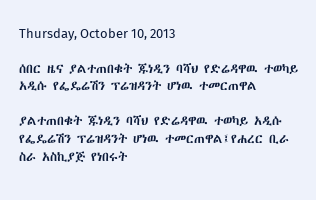Thursday, October 10, 2013

ሰበር ዜና ያልተጠበቁት ጁነዲን ባሻህ የድሬዳዋዉ ተወካይ አዲሱ የፌዴሬሽን ፕሬዝዳንት ሆነዉ ተመርጠዋል

ያልተጠበቁት ጁነዲን ባሻህ የድሬዳዋዉ ተወካይ አዲሱ የፌዴሬሽን ፕሬዝዳንት ሆነዉ ተመርጠዋል፤የሐረር ቢራ ስራ አስኪያጅ የነበሩት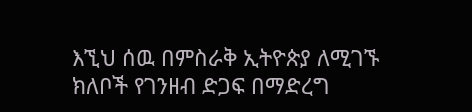እኚህ ሰዉ በምስራቅ ኢትዮጵያ ለሚገኙ ክለቦች የገንዘብ ድጋፍ በማድረግ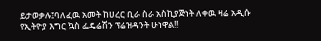ይታወቃሉ፤ባለፈዉ አመት ከሀረር ቢራ ስራ አስኪያጅነት ለቀዉ ዛሬ አዲሱ የኢትዮያ እግር ኳስ ፌዴሬሽን ፕሬዝዳንት ሁነዋል!!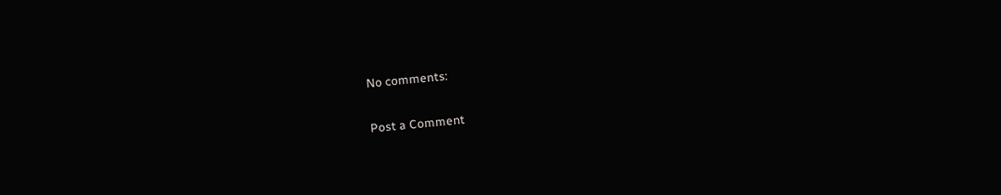No comments:

Post a Comment